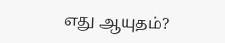எது ஆயுதம்?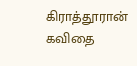கிராத்தூரான் கவிதை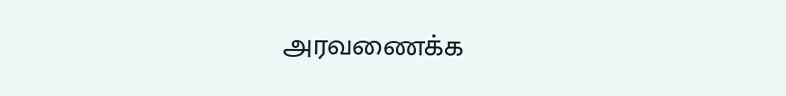அரவணைக்க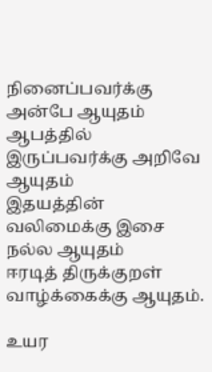நினைப்பவர்க்கு அன்பே ஆயுதம்
ஆபத்தில் இருப்பவர்க்கு அறிவே ஆயுதம்
இதயத்தின் வலிமைக்கு இசை நல்ல ஆயுதம்
ஈரடித் திருக்குறள் வாழ்க்கைக்கு ஆயுதம்.

உயர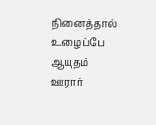நினைத்தால் உழைப்பே ஆயுதம்
ஊரார்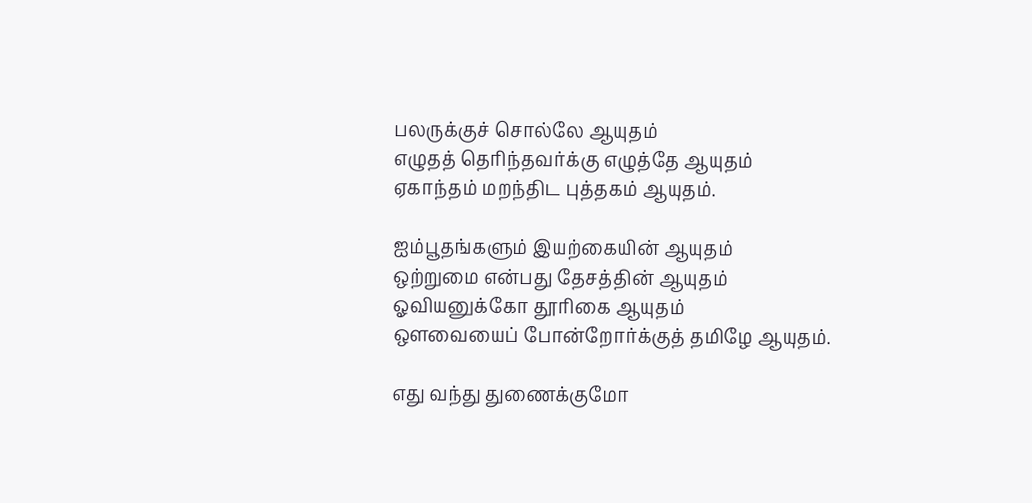பலருக்குச் சொல்லே ஆயுதம்
எழுதத் தெரிந்தவர்க்கு எழுத்தே ஆயுதம்
ஏகாந்தம் மறந்திட புத்தகம் ஆயுதம்.

ஐம்பூதங்களும் இயற்கையின் ஆயுதம்
ஒற்றுமை என்பது தேசத்தின் ஆயுதம்
ஓவியனுக்கோ தூரிகை ஆயுதம்
ஔவையைப் போன்றோர்க்குத் தமிழே ஆயுதம்.

எது வந்து துணைக்குமோ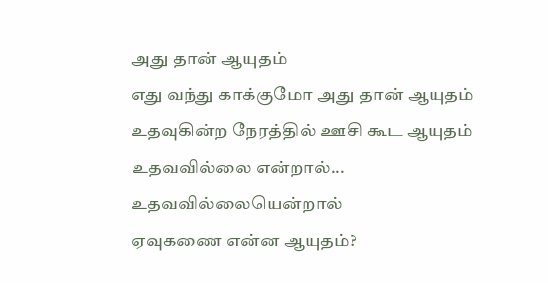அது தான் ஆயுதம்
எது வந்து காக்குமோ அது தான் ஆயுதம்
உதவுகின்ற நேரத்தில் ஊசி கூட ஆயுதம்
உதவவில்லை என்றால்...
உதவவில்லையென்றால்
ஏவுகணை என்ன ஆயுதம்?